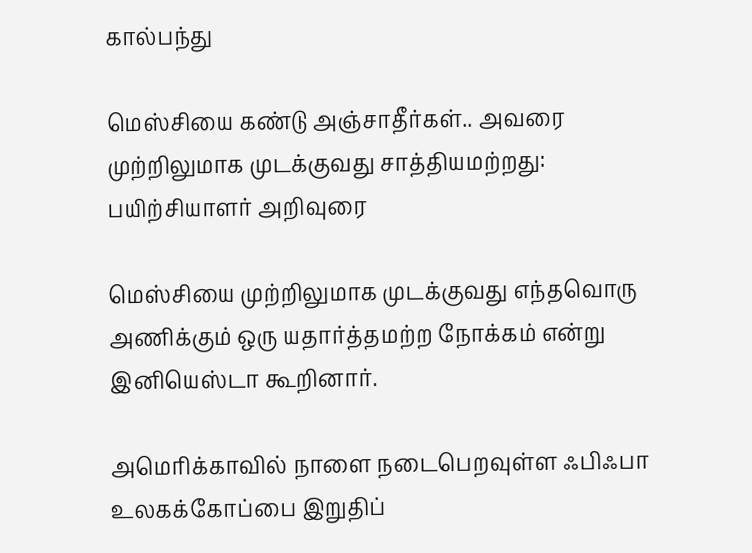கால்பந்து

மெஸ்சியை கண்டு அஞ்சாதீர்கள்.. அவரை முற்றிலுமாக முடக்குவது சாத்தியமற்றது: பயிற்சியாளர் அறிவுரை

மெஸ்சியை முற்றிலுமாக முடக்குவது எந்தவொரு அணிக்கும் ஒரு யதார்த்தமற்ற நோக்கம் என்று இனியெஸ்டா கூறினார்.

அமெரிக்காவில் நாளை நடைபெறவுள்ள ஃபிஃபா உலகக்கோப்பை இறுதிப்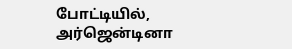போட்டியில், அர்ஜென்டினா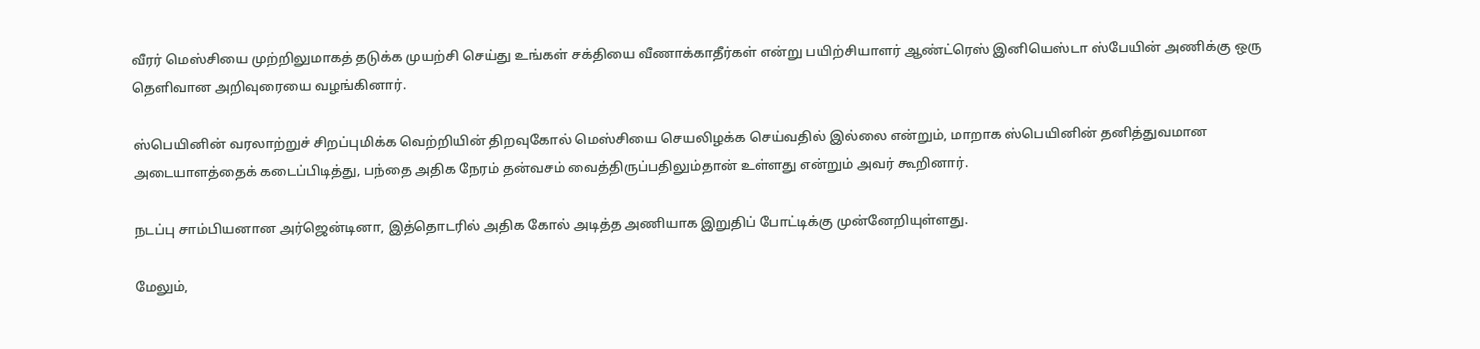வீரர் மெஸ்சியை முற்றிலுமாகத் தடுக்க முயற்சி செய்து உங்கள் சக்தியை வீணாக்காதீர்கள் என்று பயிற்சியாளர் ஆண்ட்ரெஸ் இனியெஸ்டா ஸ்பேயின் அணிக்கு ஒரு தெளிவான அறிவுரையை வழங்கினார்.

ஸ்பெயினின் வரலாற்றுச் சிறப்புமிக்க வெற்றியின் திறவுகோல் மெஸ்சியை செயலிழக்க செய்வதில் இல்லை என்றும், மாறாக ஸ்பெயினின் தனித்துவமான அடையாளத்தைக் கடைப்பிடித்து, பந்தை அதிக நேரம் தன்வசம் வைத்திருப்பதிலும்தான் உள்ளது என்றும் அவர் கூறினார்.

நடப்பு சாம்பியனான அர்ஜென்டினா, இத்தொடரில் அதிக கோல் அடித்த அணியாக இறுதிப் போட்டிக்கு முன்னேறியுள்ளது.

மேலும்,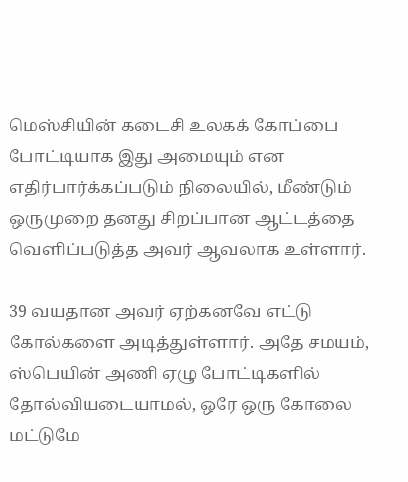மெஸ்சியின் கடைசி உலகக் கோப்பை போட்டியாக இது அமையும் என எதிர்பார்க்கப்படும் நிலையில், மீண்டும் ஒருமுறை தனது சிறப்பான ஆட்டத்தை வெளிப்படுத்த அவர் ஆவலாக உள்ளார்.

39 வயதான அவர் ஏற்கனவே எட்டு கோல்களை அடித்துள்ளார். அதே சமயம், ஸ்பெயின் அணி ஏழு போட்டிகளில் தோல்வியடையாமல், ஒரே ஒரு கோலை மட்டுமே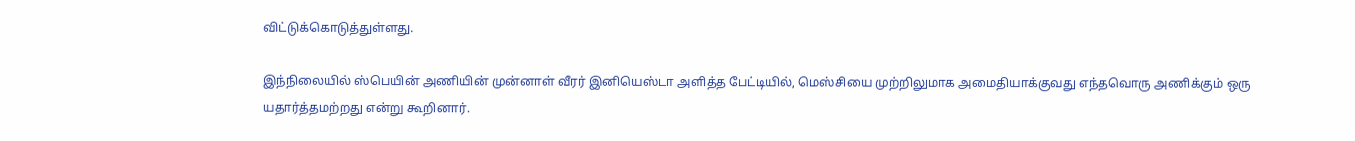விட்டுக்கொடுத்துள்ளது.

இந்நிலையில் ஸ்பெயின் அணியின் முன்னாள் வீரர் இனியெஸ்டா அளித்த பேட்டியில், மெஸ்சியை முற்றிலுமாக அமைதியாக்குவது எந்தவொரு அணிக்கும் ஒரு யதார்த்தமற்றது என்று கூறினார்.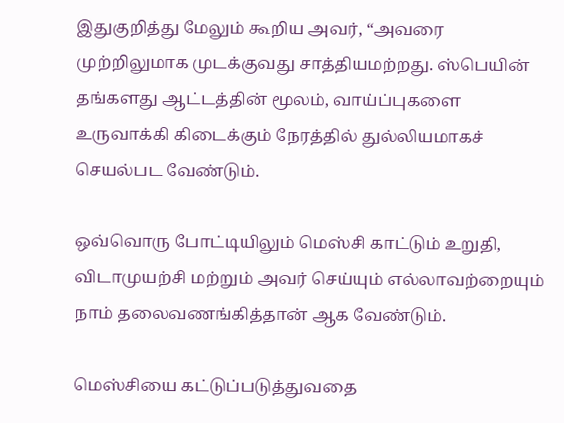இதுகுறித்து மேலும் கூறிய அவர், “அவரை முற்றிலுமாக முடக்குவது சாத்தியமற்றது. ஸ்பெயின் தங்களது ஆட்டத்தின் மூலம், வாய்ப்புகளை உருவாக்கி கிடைக்கும் நேரத்தில் துல்லியமாகச் செயல்பட வேண்டும்.

ஒவ்வொரு போட்டியிலும் மெஸ்சி காட்டும் உறுதி, விடாமுயற்சி மற்றும் அவர் செய்யும் எல்லாவற்றையும் நாம் தலைவணங்கித்தான் ஆக வேண்டும்.

மெஸ்சியை கட்டுப்படுத்துவதை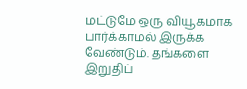மட்டுமே ஒரு வியூகமாக பார்க்காமல் இருக்க வேண்டும். தங்களை இறுதிப்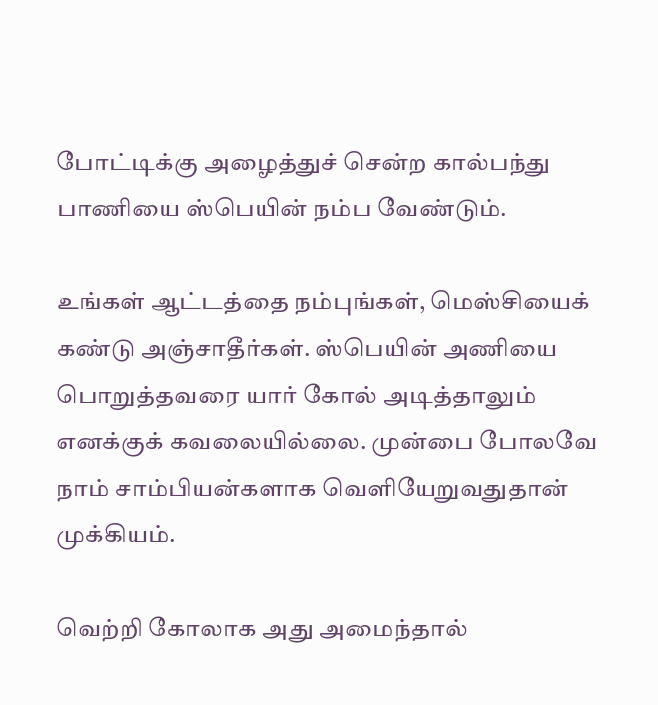போட்டிக்கு அழைத்துச் சென்ற கால்பந்து பாணியை ஸ்பெயின் நம்ப வேண்டும்.

உங்கள் ஆட்டத்தை நம்புங்கள், மெஸ்சியைக் கண்டு அஞ்சாதீர்கள். ஸ்பெயின் அணியை பொறுத்தவரை யார் கோல் அடித்தாலும் எனக்குக் கவலையில்லை. முன்பை போலவே நாம் சாம்பியன்களாக வெளியேறுவதுதான் முக்கியம்.

வெற்றி கோலாக அது அமைந்தால்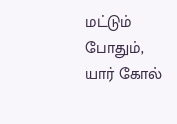மட்டும் போதும், யார் கோல்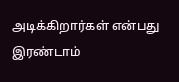அடிக்கிறார்கள் என்பது இரண்டாம்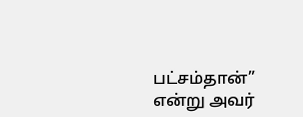பட்சம்தான்” என்று அவர்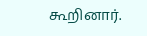கூறினார்.